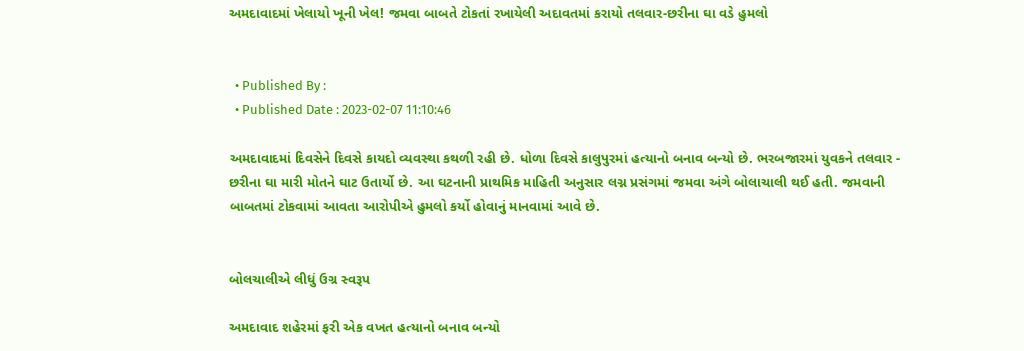અમદાવાદમાં ખેલાયો ખૂની ખેલ! જમવા બાબતે ટોકતાં રખાયેલી અદાવતમાં કરાયો તલવાર-છરીના ઘા વડે હુમલો


  • Published By :
  • Published Date : 2023-02-07 11:10:46

અમદાવાદમાં દિવસેને દિવસે કાયદો વ્યવસ્થા કથળી રહી છે. ધોળા દિવસે કાલુપુરમાં હત્યાનો બનાવ બન્યો છે. ભરબજારમાં યુવકને તલવાર - છરીના ઘા મારી મોતને ઘાટ ઉતાર્યો છે. આ ઘટનાની પ્રાથમિક માહિતી અનુસાર લગ્ન પ્રસંગમાં જમવા અંગે બોલાચાલી થઈ હતી. જમવાની બાબતમાં ટોકવામાં આવતા આરોપીએ હુમલો કર્યો હોવાનું માનવામાં આવે છે.


બોલચાલીએ લીધું ઉગ્ર સ્વરૂપ

અમદાવાદ શહેરમાં ફરી એક વખત હત્યાનો બનાવ બન્યો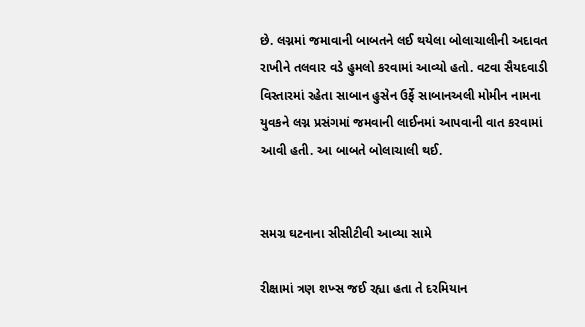છે. લગ્નમાં જમાવાની બાબતને લઈ થયેલા બોલાચાલીની અદાવત રાખીને તલવાર વડે હુમલો કરવામાં આવ્યો હતો. વટવા સૈયદવાડી વિસ્તારમાં રહેતા સાબાન હુસેન ઉર્ફે સાબાનઅલી મોમીન નામના યુવકને લગ્ન પ્રસંગમાં જમવાની લાઈનમાં આપવાની વાત કરવામાં આવી હતી. આ બાબતે બોલાચાલી થઈ.


સમગ્ર ઘટનાના સીસીટીવી આવ્યા સામે

રીક્ષામાં ત્રણ શખ્સ જઈ રહ્યા હતા તે દરમિયાન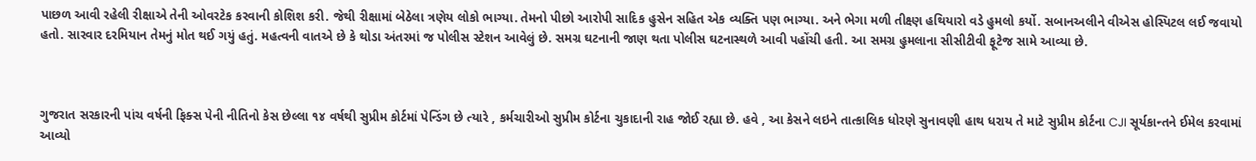પાછળ આવી રહેલી રીક્ષાએ તેની ઓવરટેક કરવાની કોશિશ કરી. જેથી રીક્ષામાં બેઠેલા ત્રણેય લોકો ભાગ્યા. તેમનો પીછો આરોપી સાદિક હુસેન સહિત એક વ્યક્તિ પણ ભાગ્યા. અને ભેગા મળી તીક્ષ્ણ હથિયારો વડે હુમલો કર્યો. સબાનઅલીને વીએસ હોસ્પિટલ લઈ જવાયો હતો. સારવાર દરમિયાન તેમનું મોત થઈ ગયું હતું. મહત્વની વાતએ છે કે થોડા અંતરમાં જ પોલીસ સ્ટેશન આવેલું છે. સમગ્ર ઘટનાની જાણ થતા પોલીસ ઘટનાસ્થળે આવી પહોંચી હતી. આ સમગ્ર હુમલાના સીસીટીવી ફૂટેજ સામે આવ્યા છે.



ગુજરાત સરકારની પાંચ વર્ષની ફિક્સ પેની નીતિનો કેસ છેલ્લા ૧૪ વર્ષથી સુપ્રીમ કોર્ટમાં પેન્ડિંગ છે ત્યારે , કર્મચારીઓ સુપ્રીમ કોર્ટના ચુકાદાની રાહ જોઈ રહ્યા છે. હવે , આ કેસને લઇને તાત્કાલિક ધોરણે સુનાવણી હાથ ધરાય તે માટે સુપ્રીમ કોર્ટના CJI સૂર્યકાન્તને ઈમેલ કરવામાં આવ્યો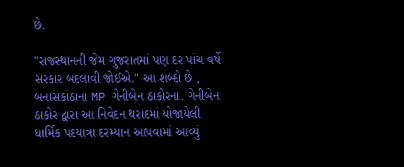છે.

"રાજસ્થાનની જેમ ગુજરાતમાં પણ દર પાંચ વર્ષે સરકાર બદલાવી જોઈએ." આ શબ્દો છે , બનાસકાંઠાના MP ગેનીબેન ઠાકોરના. ગેનીબેન ઠાકોર દ્વારા આ નિવેદન થરાદમાં યોજાયેલી ધાર્મિક પદયાત્રા દરમ્યાન આપવામાં આવ્યું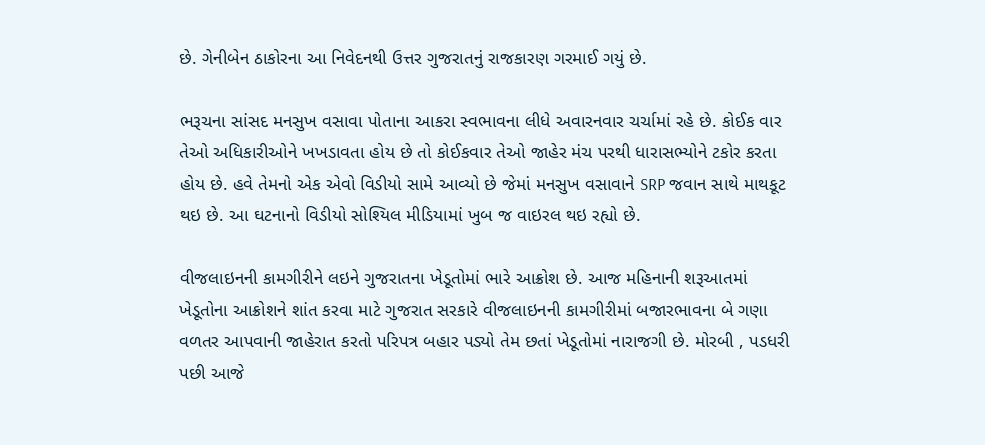છે. ગેનીબેન ઠાકોરના આ નિવેદનથી ઉત્તર ગુજરાતનું રાજકારણ ગરમાઈ ગયું છે.

ભરૂચના સાંસદ મનસુખ વસાવા પોતાના આકરા સ્વભાવના લીધે અવારનવાર ચર્ચામાં રહે છે. કોઈક વાર તેઓ અધિકારીઓને ખખડાવતા હોય છે તો કોઈકવાર તેઓ જાહેર મંચ પરથી ધારાસભ્યોને ટકોર કરતા હોય છે. હવે તેમનો એક એવો વિડીયો સામે આવ્યો છે જેમાં મનસુખ વસાવાને SRP જવાન સાથે માથકૂટ થઇ છે. આ ઘટનાનો વિડીયો સોશ્યિલ મીડિયામાં ખુબ જ વાઇરલ થઇ રહ્યો છે.

વીજલાઇનની કામગીરીને લઇને ગુજરાતના ખેડૂતોમાં ભારે આક્રોશ છે. આજ મહિનાની શરૂઆતમાં ખેડૂતોના આક્રોશને શાંત કરવા માટે ગુજરાત સરકારે વીજલાઇનની કામગીરીમાં બજારભાવના બે ગણા વળતર આપવાની જાહેરાત કરતો પરિપત્ર બહાર પડ્યો તેમ છતાં ખેડૂતોમાં નારાજગી છે. મોરબી , પડધરી પછી આજે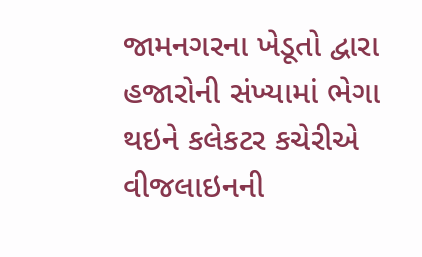જામનગરના ખેડૂતો દ્વારા હજારોની સંખ્યામાં ભેગા થઇને કલેકટર કચેરીએ વીજલાઇનની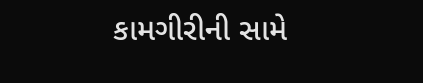કામગીરીની સામે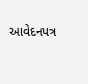આવેદનપત્ર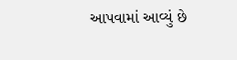આપવામાં આવ્યું છે